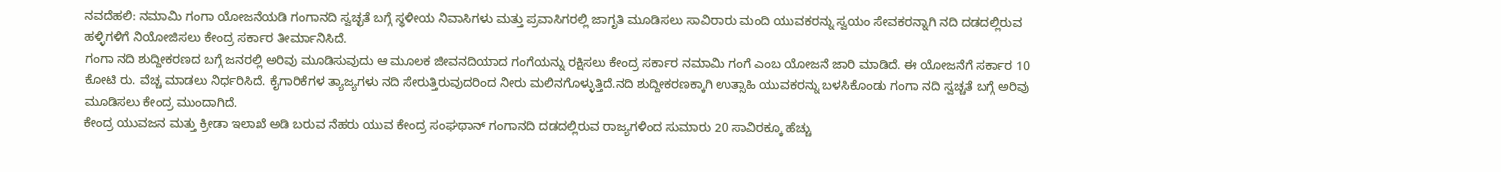ನವದೆಹಲಿ: ನಮಾಮಿ ಗಂಗಾ ಯೋಜನೆಯಡಿ ಗಂಗಾನದಿ ಸ್ವಚ್ಛತೆ ಬಗ್ಗೆ ಸ್ಥಳೀಯ ನಿವಾಸಿಗಳು ಮತ್ತು ಪ್ರವಾಸಿಗರಲ್ಲಿ ಜಾಗೃತಿ ಮೂಡಿಸಲು ಸಾವಿರಾರು ಮಂದಿ ಯುವಕರನ್ನು ಸ್ವಯಂ ಸೇವಕರನ್ನಾಗಿ ನದಿ ದಡದಲ್ಲಿರುವ ಹಳ್ಳಿಗಳಿಗೆ ನಿಯೋಜಿಸಲು ಕೇಂದ್ರ ಸರ್ಕಾರ ತೀರ್ಮಾನಿಸಿದೆ.
ಗಂಗಾ ನದಿ ಶುದ್ದೀಕರಣದ ಬಗ್ಗೆ ಜನರಲ್ಲಿ ಅರಿವು ಮೂಡಿಸುವುದು ಆ ಮೂಲಕ ಜೀವನದಿಯಾದ ಗಂಗೆಯನ್ನು ರಕ್ಷಿಸಲು ಕೇಂದ್ರ ಸರ್ಕಾರ ನಮಾಮಿ ಗಂಗೆ ಎಂಬ ಯೋಜನೆ ಜಾರಿ ಮಾಡಿದೆ. ಈ ಯೋಜನೆಗೆ ಸರ್ಕಾರ 10 ಕೋಟಿ ರು. ವೆಚ್ಚ ಮಾಡಲು ನಿರ್ಧರಿಸಿದೆ. ಕೈಗಾರಿಕೆಗಳ ತ್ಯಾಜ್ಯಗಳು ನದಿ ಸೇರುತ್ತಿರುವುದರಿಂದ ನೀರು ಮಲಿನಗೊಳ್ಳುತ್ತಿದೆ.ನದಿ ಶುದ್ದೀಕರಣಕ್ಕಾಗಿ ಉತ್ಸಾಹಿ ಯುವಕರನ್ನು ಬಳಸಿಕೊಂಡು ಗಂಗಾ ನದಿ ಸ್ವಚ್ಚತೆ ಬಗ್ಗೆ ಅರಿವು ಮೂಡಿಸಲು ಕೇಂದ್ರ ಮುಂದಾಗಿದೆ.
ಕೇಂದ್ರ ಯುವಜನ ಮತ್ತು ಕ್ರೀಡಾ ಇಲಾಖೆ ಅಡಿ ಬರುವ ನೆಹರು ಯುವ ಕೇಂದ್ರ ಸಂಘಥಾನ್ ಗಂಗಾನದಿ ದಡದಲ್ಲಿರುವ ರಾಜ್ಯಗಳಿಂದ ಸುಮಾರು 20 ಸಾವಿರಕ್ಕೂ ಹೆಚ್ಚು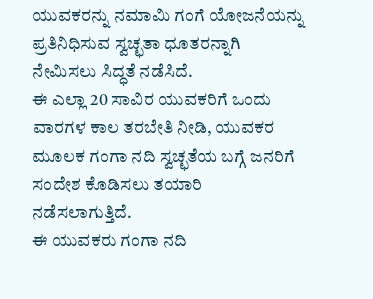ಯುವಕರನ್ನು ನಮಾಮಿ ಗಂಗೆ ಯೋಜನೆಯನ್ನು ಪ್ರತಿನಿಧಿಸುವ ಸ್ವಚ್ಛತಾ ಧೂತರನ್ನಾಗಿ ನೇಮಿಸಲು ಸಿದ್ಧತೆ ನಡೆಸಿದೆ.
ಈ ಎಲ್ಲಾ 20 ಸಾವಿರ ಯುವಕರಿಗೆ ಒಂದು ವಾರಗಳ ಕಾಲ ತರಬೇತಿ ನೀಡಿ, ಯುವಕರ ಮೂಲಕ ಗಂಗಾ ನದಿ ಸ್ವಚ್ಛತೆಯ ಬಗ್ಗೆ ಜನರಿಗೆ ಸಂದೇಶ ಕೊಡಿಸಲು ತಯಾರಿ ನಡೆಸಲಾಗುತ್ತಿದೆ.
ಈ ಯುವಕರು ಗಂಗಾ ನದಿ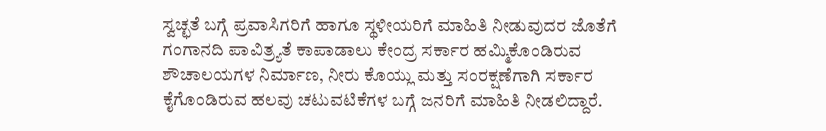ಸ್ವಚ್ಛತೆ ಬಗ್ಗೆ ಪ್ರವಾಸಿಗರಿಗೆ ಹಾಗೂ ಸ್ಥಳೀಯರಿಗೆ ಮಾಹಿತಿ ನೀಡುವುದರ ಜೊತೆಗೆ ಗಂಗಾನದಿ ಪಾವಿತ್ರ್ಯತೆ ಕಾಪಾಡಾಲು ಕೇಂದ್ರ ಸರ್ಕಾರ ಹಮ್ಮಿಕೊಂಡಿರುವ ಶೌಚಾಲಯಗಳ ನಿರ್ಮಾಣ, ನೀರು ಕೊಯ್ಲು ಮತ್ತು ಸಂರಕ್ಷಣೆಗಾಗಿ ಸರ್ಕಾರ ಕೈಗೊಂಡಿರುವ ಹಲವು ಚಟುವಟಿಕೆಗಳ ಬಗ್ಗೆ ಜನರಿಗೆ ಮಾಹಿತಿ ನೀಡಲಿದ್ದಾರೆ.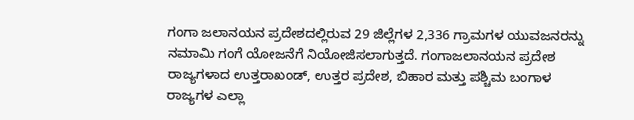ಗಂಗಾ ಜಲಾನಯನ ಪ್ರದೇಶದಲ್ಲಿರುವ 29 ಜಿಲ್ಲೆಗಳ 2,336 ಗ್ರಾಮಗಳ ಯುವಜನರನ್ನು ನಮಾಮಿ ಗಂಗೆ ಯೋಜನೆಗೆ ನಿಯೋಜಿಸಲಾಗುತ್ತದೆ. ಗಂಗಾಜಲಾನಯನ ಪ್ರದೇಶ ರಾಜ್ಯಗಳಾದ ಉತ್ತರಾಖಂಡ್, ಉತ್ತರ ಪ್ರದೇಶ, ಬಿಹಾರ ಮತ್ತು ಪಶ್ಚಿಮ ಬಂಗಾಳ ರಾಜ್ಯಗಳ ಎಲ್ಲಾ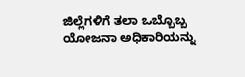ಜಿಲ್ಲೆಗಳಿಗೆ ತಲಾ ಒಬ್ಬೊಬ್ಬ ಯೋಜನಾ ಅಧಿಕಾರಿಯನ್ನು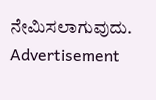ನೇಮಿಸಲಾಗುವುದು.
Advertisement